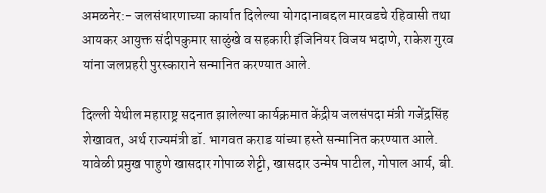अमळनेर:- जलसंधारणाच्या कार्यात दिलेल्या योगदानाबद्दल मारवडचे रहिवासी तथा आयकर आयुक्त संदीपकुमार साळुंखे व सहकारी इंजिनियर विजय भदाणे, राकेश गुरव यांना जलप्रहरी पुरस्काराने सन्मानित करण्यात आले.

दिल्ली येथील महाराष्ट्र सदनात झालेल्या कार्यक्रमात केंद्रीय जलसंपदा मंत्री गजेंद्रसिंह शेखावत, अर्थ राज्यमंत्री डॉ. भागवत कराड यांच्या हस्ते सन्मानित करण्यात आले. यावेळी प्रमुख पाहुणे खासदार गोपाळ शेट्टी, खासदार उन्मेष पाटील, गोपाल आर्य, बी.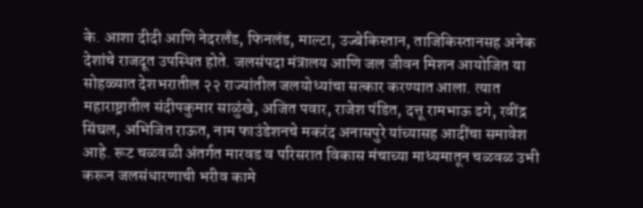के. आशा दीदी आणि नेदरलँड, फिनलंड, माल्टा, उज्बेकिस्तान, ताजिकिस्तानसह अनेक देशांचे राजदूत उपस्थित होते. जलसंपदा मंत्रालय आणि जल जीवन मिशन आयोजित या सोहळ्यात देशभरातील २२ राज्यांतील जलयोध्यांचा सत्कार करण्यात आला. त्यात महाराष्ट्रातील संदीपकुमार साळुंखे, अजित पवार, राजेश पंडित, दत्तू रामभाऊ ढगे, रवींद्र सिंघल, अभिजित राऊत, नाम फाउंडेशनचे मकरंद अनासपुरे यांच्यासह आदींचा समावेश आहे. रूट चळवळी अंतर्गत मारवड व परिसरात विकास मंचाच्या माध्यमातून चळवळ उभी करून जलसंधारणाची भरीव कामे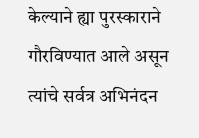केल्याने ह्या पुरस्काराने गौरविण्यात आले असून त्यांचे सर्वत्र अभिनंदन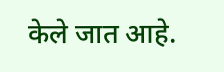केले जात आहे.